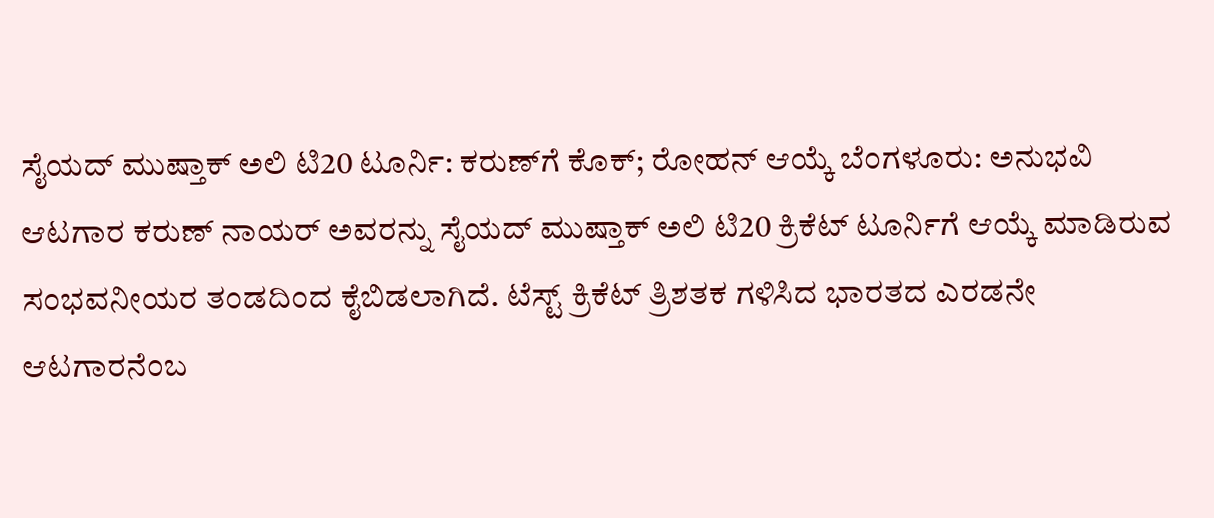ಸೈಯದ್‌ ಮುಷ್ತಾಕ್ ಅಲಿ ಟಿ20 ಟೂರ್ನಿ: ಕರುಣ್‌ಗೆ ಕೊಕ್; ರೋಹನ್ ಆಯ್ಕೆ ಬೆಂಗಳೂರು: ಅನುಭವಿ ಆಟಗಾರ ಕರುಣ್ ನಾಯರ್ ಅವರನ್ನು ಸೈಯದ್ ಮುಷ್ತಾಕ್ ಅಲಿ ಟಿ20 ಕ್ರಿಕೆಟ್ ಟೂರ್ನಿಗೆ ಆಯ್ಕೆ ಮಾಡಿರುವ ಸಂಭವನೀಯರ ತಂಡದಿಂದ ಕೈಬಿಡಲಾಗಿದೆ. ಟೆಸ್ಟ್ ಕ್ರಿಕೆಟ್ ತ್ರಿಶತಕ ಗಳಿಸಿದ ಭಾರತದ ಎರಡನೇ ಆಟಗಾರನೆಂಬ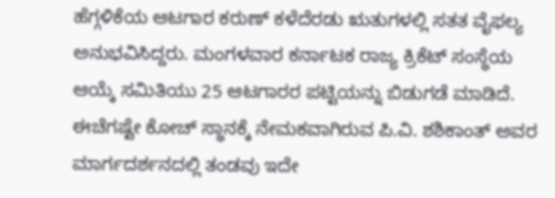ಹೆಗ್ಗಳಿಕೆಯ ಆಟಗಾರ ಕರುಣ್ ಕಳೆದೆರಡು ಋತುಗಳಲ್ಲಿ ಸತತ ವೈಫಲ್ಯ ಅನುಭವಿಸಿದ್ದರು. ಮಂಗಳವಾರ ಕರ್ನಾಟಕ ರಾಜ್ಯ ಕ್ರಿಕೆಟ್ ಸಂಸ್ಥೆಯ ಆಯ್ಕೆ ಸಮಿತಿಯು 25 ಆಟಗಾರರ ಪಟ್ಟಿಯನ್ನು ಬಿಡುಗಡೆ ಮಾಡಿದೆ. ಈಚೆಗಷ್ಟೇ ಕೋಚ್ ಸ್ಥಾನಕ್ಕೆ ನೇಮಕವಾಗಿರುವ ಪಿ.ವಿ. ಶಶಿಕಾಂತ್ ಅವರ ಮಾರ್ಗದರ್ಶನದಲ್ಲಿ ತಂಡವು ಇದೇ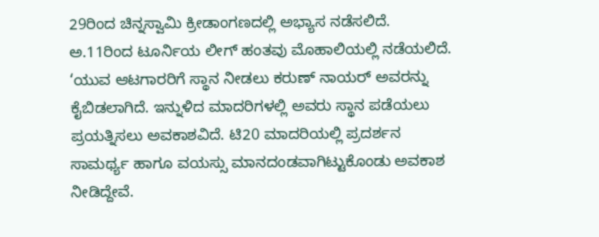29ರಿಂದ ಚಿನ್ನಸ್ವಾಮಿ ಕ್ರೀಡಾಂಗಣದಲ್ಲಿ ಅಭ್ಯಾಸ ನಡೆಸಲಿದೆ. ಅ.11ರಿಂದ ಟೂರ್ನಿಯ ಲೀಗ್ ಹಂತವು ಮೊಹಾಲಿಯಲ್ಲಿ ನಡೆಯಲಿದೆ. ‘ಯುವ ಆಟಗಾರರಿಗೆ ಸ್ಥಾನ ನೀಡಲು ಕರುಣ್ ನಾಯರ್ ಅವರನ್ನು ಕೈಬಿಡಲಾಗಿದೆ. ಇನ್ನುಳಿದ ಮಾದರಿಗಳಲ್ಲಿ ಅವರು ಸ್ಥಾನ ಪಡೆಯಲು ಪ್ರಯತ್ನಿಸಲು ಅವಕಾಶವಿದೆ. ಟಿ20 ಮಾದರಿಯಲ್ಲಿ ಪ್ರದರ್ಶನ ಸಾಮರ್ಥ್ಯ ಹಾಗೂ ವಯಸ್ಸು ಮಾನದಂಡವಾಗಿಟ್ಟುಕೊಂಡು ಅವಕಾಶ ನೀಡಿದ್ದೇವೆ.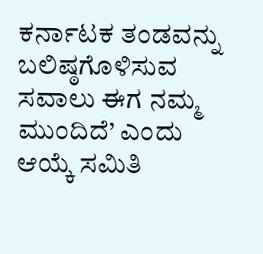ಕರ್ನಾಟಕ ತಂಡವನ್ನು ಬಲಿಷ್ಠಗೊಳಿಸುವ ಸವಾಲು ಈಗ ನಮ್ಮ ಮುಂದಿದೆ’ ಎಂದು ಆಯ್ಕೆ ಸಮಿತಿ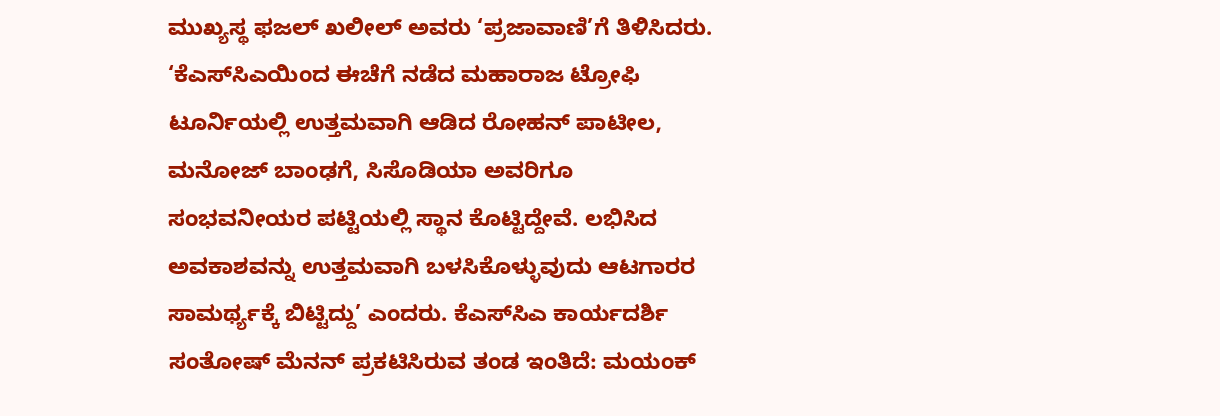ಮುಖ್ಯಸ್ಥ ಫಜಲ್ ಖಲೀಲ್ ಅವರು ‘ಪ್ರಜಾವಾಣಿ’ಗೆ ತಿಳಿಸಿದರು. ‘ಕೆಎಸ್‌ಸಿಎಯಿಂದ ಈಚೆಗೆ ನಡೆದ ಮಹಾರಾಜ ಟ್ರೋಫಿ ಟೂರ್ನಿಯಲ್ಲಿ ಉತ್ತಮವಾಗಿ ಆಡಿದ ರೋಹನ್ ಪಾಟೀಲ, ಮನೋಜ್ ಬಾಂಢಗೆ, ಸಿಸೊಡಿಯಾ ಅವರಿಗೂ ಸಂಭವನೀಯರ ಪಟ್ಟಿಯಲ್ಲಿ ಸ್ಥಾನ ಕೊಟ್ಟಿದ್ದೇವೆ. ಲಭಿಸಿದ ಅವಕಾಶವನ್ನು ಉತ್ತಮವಾಗಿ ಬಳಸಿಕೊಳ್ಳುವುದು ಆಟಗಾರರ ಸಾಮರ್ಥ್ಯಕ್ಕೆ ಬಿಟ್ಟಿದ್ದು’ ಎಂದರು. ಕೆಎಸ್‌ಸಿಎ ಕಾರ್ಯದರ್ಶಿ ಸಂತೋಷ್ ಮೆನನ್ ಪ್ರಕಟಿಸಿರುವ ತಂಡ ಇಂತಿದೆ: ಮಯಂಕ್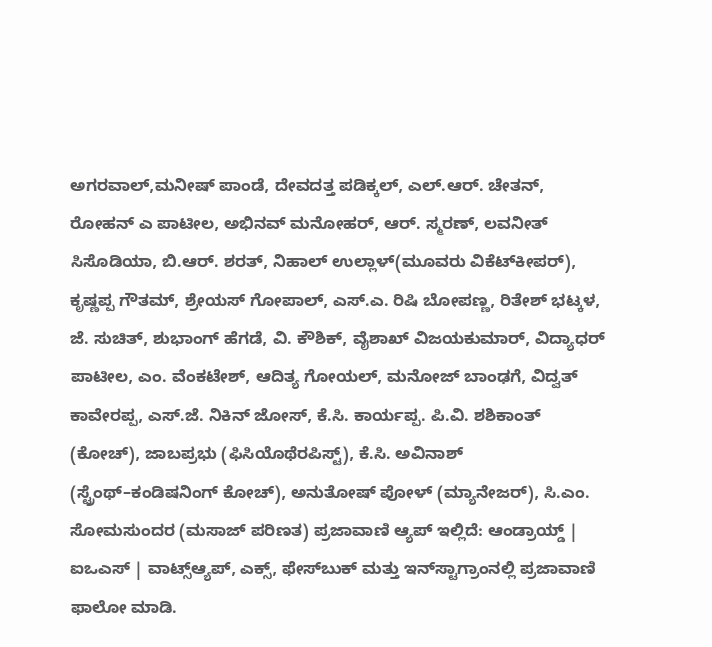ಅಗರವಾಲ್,ಮನೀಷ್ ಪಾಂಡೆ, ದೇವದತ್ತ ಪಡಿಕ್ಕಲ್, ಎಲ್‌.ಆರ್. ಚೇತನ್, ರೋಹನ್ ಎ ಪಾಟೀಲ, ಅಭಿನವ್ ಮನೋಹರ್, ಆರ್. ಸ್ಮರಣ್, ಲವನೀತ್ ಸಿಸೊಡಿಯಾ, ಬಿ.ಆರ್. ಶರತ್, ನಿಹಾಲ್ ಉಲ್ಲಾಳ್(ಮೂವರು ವಿಕೆಟ್‌ಕೀಪರ್‌), ಕೃಷ್ಣಪ್ಪ ಗೌತಮ್, ಶ್ರೇಯಸ್ ಗೋಪಾಲ್, ಎಸ್‌.ಎ. ರಿಷಿ ಬೋಪಣ್ಣ, ರಿತೇಶ್ ಭಟ್ಕಳ, ಜೆ. ಸುಚಿತ್, ಶುಭಾಂಗ್ ಹೆಗಡೆ, ವಿ. ಕೌಶಿಕ್, ವೈಶಾಖ್ ವಿಜಯಕುಮಾರ್, ವಿದ್ಯಾಧರ್ ಪಾಟೀಲ, ಎಂ. ವೆಂಕಟೇಶ್, ಆದಿತ್ಯ ಗೋಯಲ್, ಮನೋಜ್ ಬಾಂಢಗೆ, ವಿದ್ವತ್ ಕಾವೇರಪ್ಪ, ಎಸ್‌.ಜೆ. ನಿಕಿನ್ ಜೋಸ್, ಕೆ.ಸಿ. ಕಾರ್ಯಪ್ಪ. ಪಿ.ವಿ. ಶಶಿಕಾಂತ್ (ಕೋಚ್), ಜಾಬಪ್ರಭು (ಫಿಸಿಯೊಥೆರಪಿಸ್ಟ್), ಕೆ.ಸಿ. ಅವಿನಾಶ್ (ಸ್ಟ್ರೆಂಥ್–ಕಂಡಿಷನಿಂಗ್ ಕೋಚ್), ಅನುತೋಷ್ ಪೋಳ್ (ಮ್ಯಾನೇಜರ್), ಸಿ.ಎಂ. ಸೋಮಸುಂದರ (ಮಸಾಜ್‌ ಪರಿಣತ) ಪ್ರಜಾವಾಣಿ ಆ್ಯಪ್ ಇಲ್ಲಿದೆ: ಆಂಡ್ರಾಯ್ಡ್ | ಐಒಎಸ್ | ವಾಟ್ಸ್ಆ್ಯಪ್, ಎಕ್ಸ್, ಫೇಸ್‌ಬುಕ್ ಮತ್ತು ಇನ್‌ಸ್ಟಾಗ್ರಾಂನಲ್ಲಿ ಪ್ರಜಾವಾಣಿ ಫಾಲೋ ಮಾಡಿ.